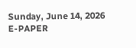Sunday, June 14, 2026
E-PAPER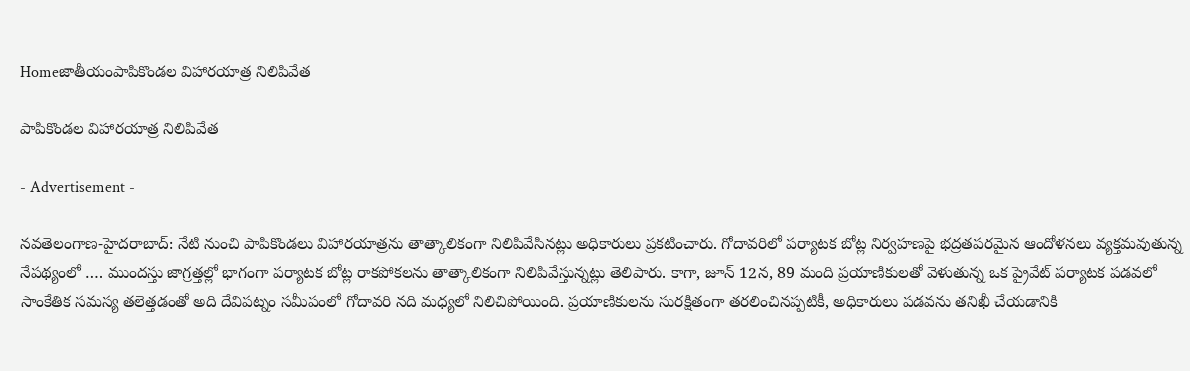Homeజాతీయంపాపికొండల విహారయాత్ర నిలిపివేత

పాపికొండల విహారయాత్ర నిలిపివేత

- Advertisement -

న‌వ‌తెలంగాణ‌-హైద‌రాబాద్: నేటి నుంచి పాపికొండలు విహారయాత్రను తాత్కాలికంగా నిలిపివేసినట్లు అధికారులు ప్రకటించారు. గోదావరిలో పర్యాటక బోట్ల నిర్వహణపై భద్రతపరమైన ఆందోళనలు వ్యక్తమవుతున్న నేపథ్యంలో …. ముందస్తు జాగ్రత్తల్లో భాగంగా పర్యాటక బోట్ల రాకపోకలను తాత్కాలికంగా నిలిపివేస్తున్నట్లు తెలిపారు. కాగా, జూన్ 12న, 89 మంది ప్రయాణికులతో వెళుతున్న ఒక ప్రైవేట్ పర్యాటక పడవలో సాంకేతిక సమస్య తలెత్తడంతో అది దేవిపట్నం సమీపంలో గోదావరి నది మధ్యలో నిలిచిపోయింది. ప్రయాణికులను సురక్షితంగా తరలించినప్పటికీ, అధికారులు పడవను తనిఖీ చేయడానికి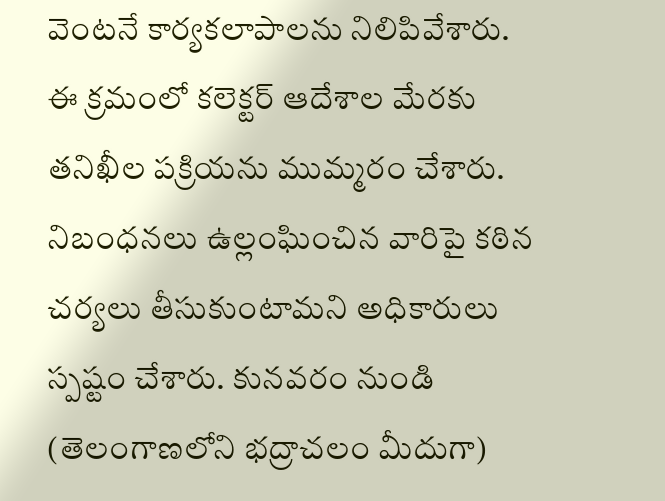వెంటనే కార్యకలాపాలను నిలిపివేశారు. ఈ క్రమంలో కలెక్టర్ ఆదేశాల మేరకు తనిఖీల పక్రియను ముమ్మరం చేశారు. నిబంధనలు ఉల్లంఘించిన వారిపై కఠిన చర్యలు తీసుకుంటామని అధికారులు స్పష్టం చేశారు. కునవరం నుండి (తెలంగాణలోని భద్రాచలం మీదుగా)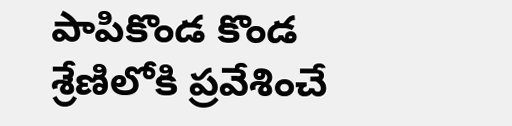పాపికొండ కొండ శ్రేణిలోకి ప్రవేశించే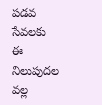పడవ సేవలకు ఈ నిలుపుదల వల్ల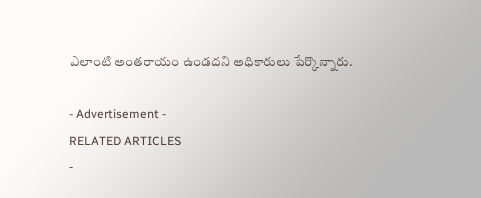ఎలాంటి అంతరాయం ఉండదని అధికారులు పేర్కొన్నారు.

- Advertisement -
RELATED ARTICLES
-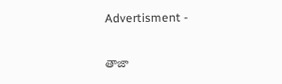Advertisment -

తాజా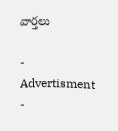వార్తలు

- Advertisment -